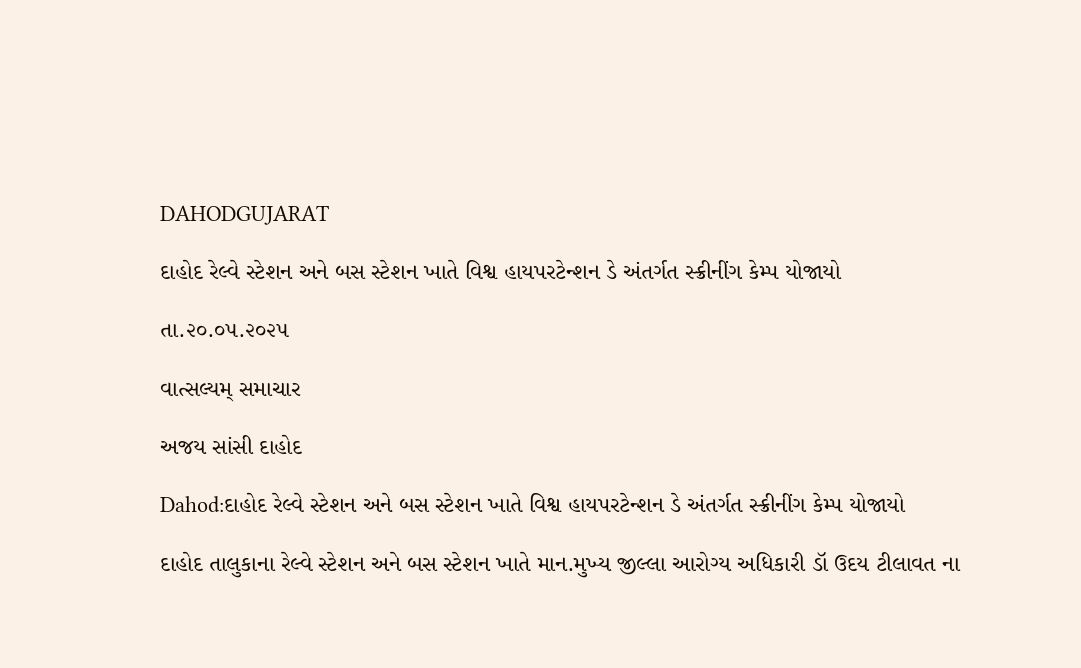DAHODGUJARAT

દાહોદ રેલ્વે સ્ટેશન અને બસ સ્ટેશન ખાતે વિશ્વ હાયપરટેન્શન ડે અંતર્ગત સ્ક્રીનીંગ કેમ્પ યોજાયો

તા.૨૦.૦૫.૨૦૨૫

વાત્સલ્યમ્ સમાચાર

અજય સાંસી દાહોદ

Dahod:દાહોદ રેલ્વે સ્ટેશન અને બસ સ્ટેશન ખાતે વિશ્વ હાયપરટેન્શન ડે અંતર્ગત સ્ક્રીનીંગ કેમ્પ યોજાયો

દાહોદ તાલુકાના રેલ્વે સ્ટેશન અને બસ સ્ટેશન ખાતે માન.મુખ્ય જીલ્લા આરોગ્ય અધિકારી ડૉ ઉદય ટીલાવત ના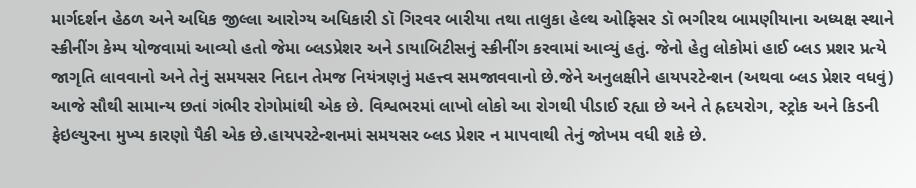માર્ગદર્શન હેઠળ અને અધિક જીલ્લા આરોગ્ય અધિકારી ડૉ ગિરવર બારીયા તથા તાલુકા હેલ્થ ઓફિસર ડૉ ભગીરથ બામણીયાના અધ્યક્ષ સ્થાને સ્ક્રીનીંગ કેમ્પ યોજવામાં આવ્યો હતો જેમા બ્લડપ્રેશર અને ડાયાબિટીસનું સ્ક્રીનીંગ કરવામાં આવ્યું હતું. જેનો હેતુ લોકોમાં હાઈ બ્લડ પ્રશર પ્રત્યે જાગૃતિ લાવવાનો અને તેનું સમયસર નિદાન તેમજ નિયંત્રણનું મહત્ત્વ સમજાવવાનો છે.જેને અનુલક્ષીને હાયપરટેન્શન (અથવા બ્લડ પ્રેશર વધવું) આજે સૌથી સામાન્ય છતાં ગંભીર રોગોમાંથી એક છે. વિશ્વભરમાં લાખો લોકો આ રોગથી પીડાઈ રહ્યા છે અને તે હ્રદયરોગ, સ્ટ્રોક અને કિડની ફેઇલ્યુરના મુખ્ય કારણો પૈકી એક છે.હાયપરટેન્શનમાં સમયસર બ્લડ પ્રેશર ન માપવાથી તેનું જોખમ વધી શકે છે.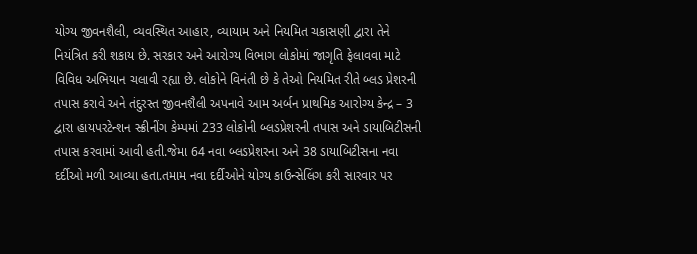યોગ્ય જીવનશૈલી, વ્યવસ્થિત આહાર, વ્યાયામ અને નિયમિત ચકાસણી દ્વારા તેને નિયંત્રિત કરી શકાય છે. સરકાર અને આરોગ્ય વિભાગ લોકોમાં જાગૃતિ ફેલાવવા માટે વિવિધ અભિયાન ચલાવી રહ્યા છે. લોકોને વિનંતી છે કે તેઓ નિયમિત રીતે બ્લડ પ્રેશરની તપાસ કરાવે અને તંદુરસ્ત જીવનશૈલી અપનાવે આમ અર્બન પ્રાથમિક આરોગ્ય કેન્દ્ર – 3 દ્વારા હાયપરટેન્શન સ્ક્રીનીંગ કેમ્પમાં 233 લોકોની બ્લડપ્રેશરની તપાસ અને ડાયાબિટીસની તપાસ કરવામાં આવી હતી.જેમા 64 નવા બ્લડપ્રેશરના અને 38 ડાયાબિટીસના નવા દર્દીઓ મળી આવ્યા હતા.તમામ નવા દર્દીઓને યોગ્ય કાઉન્સેલિંગ કરી સારવાર પર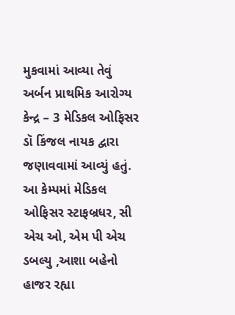મુકવામાં આવ્યા તેવું અર્બન પ્રાથમિક આરોગ્ય કેન્દ્ર – 3 મેડિકલ ઓફિસર ડૉ કિંજલ નાયક દ્વારા જણાવવામાં આવ્યું હતું. આ કેમ્પમાં મેડિકલ ઓફિસર સ્ટાફબ્રધર, સી એચ ઓ, એમ પી એચ ડબલ્યુ ,આશા બહેનો હાજર રહ્યા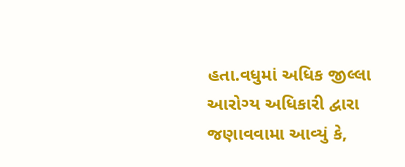હતા.વધુમાં અધિક જીલ્લા આરોગ્ય અધિકારી દ્વારા જણાવવામા આવ્યું કે,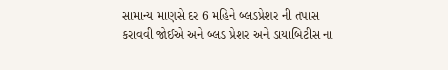સામાન્ય માણસે દર 6 મહિને બ્લડપ્રેશર ની તપાસ કરાવવી જોઈએ અને બ્લડ પ્રેશર અને ડાયાબિટીસ ના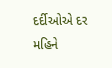દર્દીઓએ દર મહિને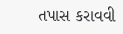તપાસ કરાવવી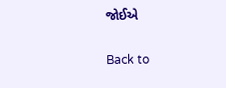જોઈએ

Back to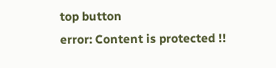top button
error: Content is protected !!